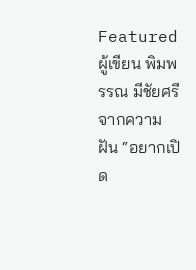Featured
ผู้เขียน พิมพรรณ มีชัยศรี จากความฝัน “อยากเปิด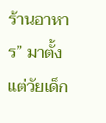ร้านอาหาร” มาตั้งแต่วัยเด็ก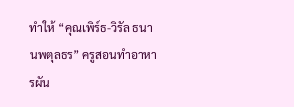ทำให้ “คุณเพิร์ธ-วิรัล ธนานพตุลธร” ครูสอนทำอาหารผัน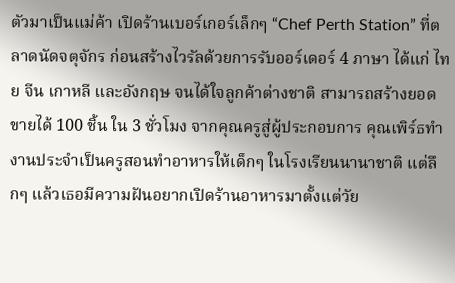ตัวมาเป็นแม่ค้า เปิดร้านเบอร์เกอร์เล็กๆ “Chef Perth Station” ที่ตลาดนัดจตุจักร ก่อนสร้างไวรัลด้วยการรับออร์เดอร์ 4 ภาษา ได้แก่ ไทย จีน เกาหลี และอังกฤษ จนได้ใจลูกค้าต่างชาติ สามารถสร้างยอดขายได้ 100 ชิ้น ใน 3 ชั่วโมง จากคุณครูสู่ผู้ประกอบการ คุณเพิร์ธทำงานประจำเป็นครูสอนทำอาหารให้เด็กๆ ในโรงเรียนนานาชาติ แต่ลึกๆ แล้วเธอมีความฝันอยากเปิดร้านอาหารมาตั้งแต่วัย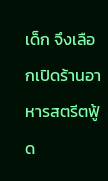เด็ก จึงเลือกเปิดร้านอาหารสตรีตฟู้ด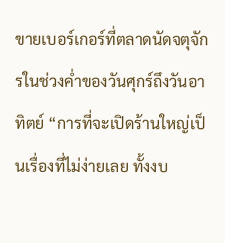ขายเบอร์เกอร์ที่ตลาดนัดจตุจักรในช่วงค่ำของวันศุกร์ถึงวันอาทิตย์ “การที่จะเปิดร้านใหญ่เป็นเรื่องที่ไม่ง่ายเลย ทั้งงบ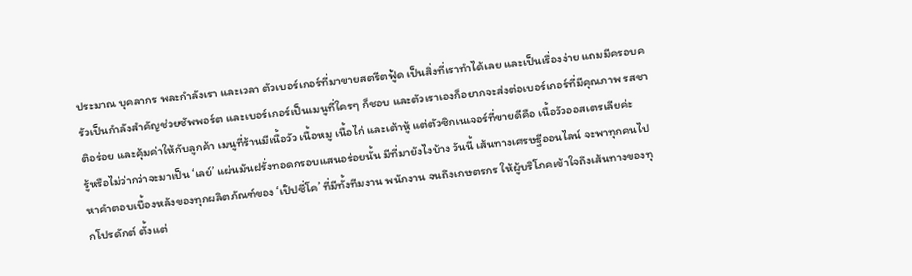ประมาณ บุคลากร พละกำลังเรา และเวลา ตัวเบอร์เกอร์ที่มาขายสตรีตฟู้ด เป็นสิ่งที่เราทำได้เลย และเป็นเรื่องง่าย แถมมีครอบครัวเป็นกำลังสำคัญช่วยซัพพอร์ต และเบอร์เกอร์เป็นเมนูที่ใครๆ ก็ชอบ และตัวเราเองก็อยากจะส่งต่อเบอร์เกอร์ที่มีคุณภาพ รสชาติอร่อย และคุ้มค่าให้กับลูกค้า เมนูที่ร้านมีเนื้อวัว เนื้อหมู เนื้อไก่ และเต้าหู้ แต่ตัวซิกเนเจอร์ที่ขายดีคือ เนื้อวัวออสเตรเลียค่ะ
รู้หรือไม่ว่ากว่าจะมาเป็น ‘เลย์’ แผ่นมันฝรั่งทอดกรอบแสนอร่อยนั้น มีที่มายังไงบ้าง วันนี้ เส้นทางเศรษฐีออนไลน์ จะพาทุกคนไปหาคำตอบเบื้องหลังของทุกผลิตภัณฑ์ของ ‘เป๊ปซี่โค’ ที่มีทั้งทีมงาน พนักงาน จนถึงเกษตรกร ให้ผู้บริโภคเข้าใจถึงเส้นทางของทุกโปรดักต์ ตั้งแต่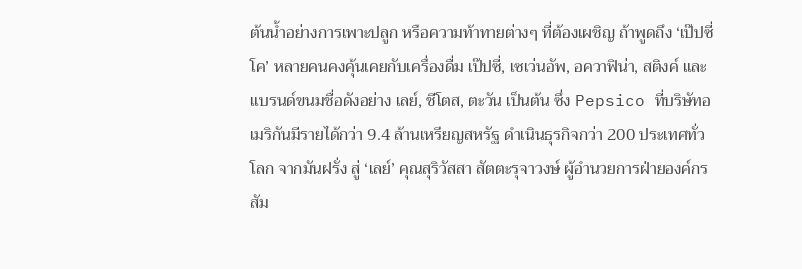ต้นน้ำอย่างการเพาะปลูก หรือความท้าทายต่างๆ ที่ต้องเผชิญ ถ้าพูดถึง ‘เป๊ปซี่โค’ หลายคนคงคุ้นเคยกับเครื่องดื่ม เป๊ปซี่, เซเว่นอัพ, อควาฟิน่า, สติงค์ และแบรนด์ขนมชื่อดังอย่าง เลย์, ชีโตส, ตะวัน เป็นต้น ซึ่ง Pepsico ที่บริษัทอเมริกันมีรายได้กว่า 9.4 ล้านเหรียญสหรัฐ ดำเนินธุรกิจกว่า 200 ประเทศทั่วโลก จากมันฝรั่ง สู่ ‘เลย์’ คุณสุริวัสสา สัตตะรุจาวงษ์ ผู้อำนวยการฝ่ายองค์กรสัม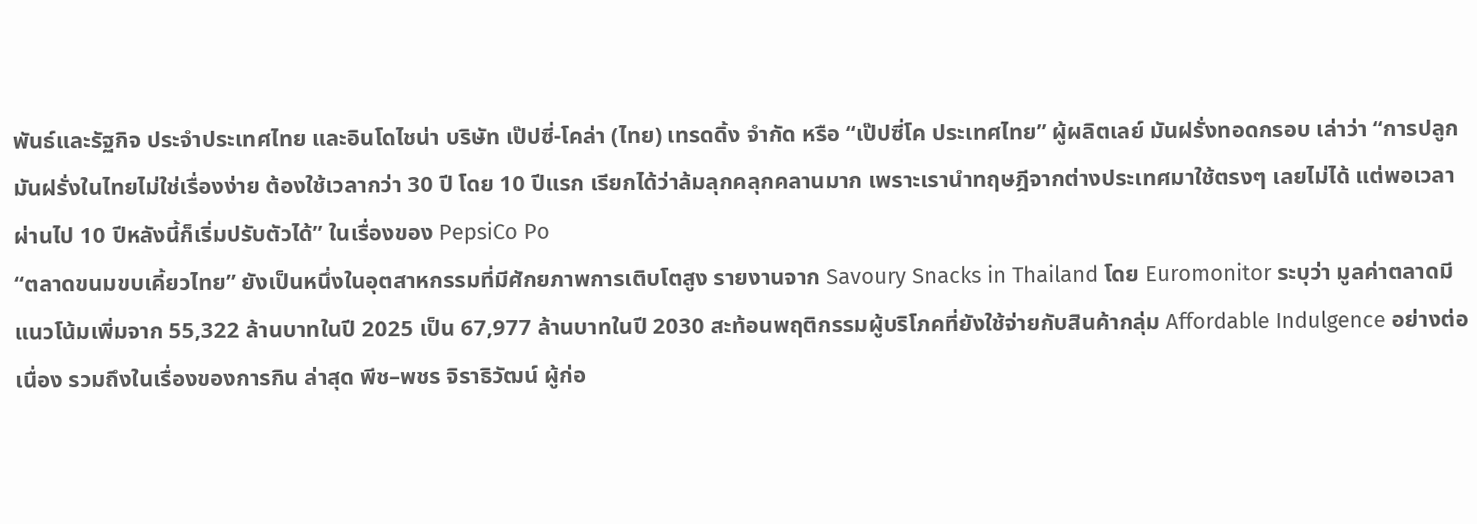พันธ์และรัฐกิจ ประจำประเทศไทย และอินโดไชน่า บริษัท เป๊ปซี่-โคล่า (ไทย) เทรดดิ้ง จำกัด หรือ “เป๊ปซี่โค ประเทศไทย” ผู้ผลิตเลย์ มันฝรั่งทอดกรอบ เล่าว่า “การปลูกมันฝรั่งในไทยไม่ใช่เรื่องง่าย ต้องใช้เวลากว่า 30 ปี โดย 10 ปีแรก เรียกได้ว่าล้มลุกคลุกคลานมาก เพราะเรานำทฤษฎีจากต่างประเทศมาใช้ตรงๆ เลยไม่ได้ แต่พอเวลาผ่านไป 10 ปีหลังนี้ก็เริ่มปรับตัวได้” ในเรื่องของ PepsiCo Po
“ตลาดขนมขบเคี้ยวไทย” ยังเป็นหนึ่งในอุตสาหกรรมที่มีศักยภาพการเติบโตสูง รายงานจาก Savoury Snacks in Thailand โดย Euromonitor ระบุว่า มูลค่าตลาดมีแนวโน้มเพิ่มจาก 55,322 ล้านบาทในปี 2025 เป็น 67,977 ล้านบาทในปี 2030 สะท้อนพฤติกรรมผู้บริโภคที่ยังใช้จ่ายกับสินค้ากลุ่ม Affordable Indulgence อย่างต่อเนื่อง รวมถึงในเรื่องของการกิน ล่าสุด พีช–พชร จิราธิวัฒน์ ผู้ก่อ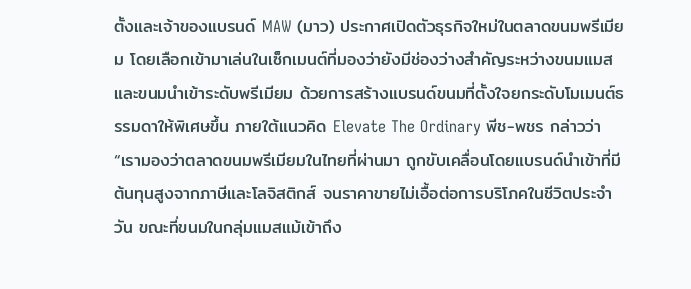ตั้งและเจ้าของแบรนด์ MAW (มาว) ประกาศเปิดตัวธุรกิจใหม่ในตลาดขนมพรีเมียม โดยเลือกเข้ามาเล่นในเซ็กเมนต์ที่มองว่ายังมีช่องว่างสำคัญระหว่างขนมแมสและขนมนำเข้าระดับพรีเมียม ด้วยการสร้างแบรนด์ขนมที่ตั้งใจยกระดับโมเมนต์ธรรมดาให้พิเศษขึ้น ภายใต้แนวคิด Elevate The Ordinary พีช-พชร กล่าวว่า “เรามองว่าตลาดขนมพรีเมียมในไทยที่ผ่านมา ถูกขับเคลื่อนโดยแบรนด์นำเข้าที่มีต้นทุนสูงจากภาษีและโลจิสติกส์ จนราคาขายไม่เอื้อต่อการบริโภคในชีวิตประจำวัน ขณะที่ขนมในกลุ่มแมสแม้เข้าถึง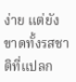ง่าย แต่ยังขาดทั้งรสชาติที่แปลก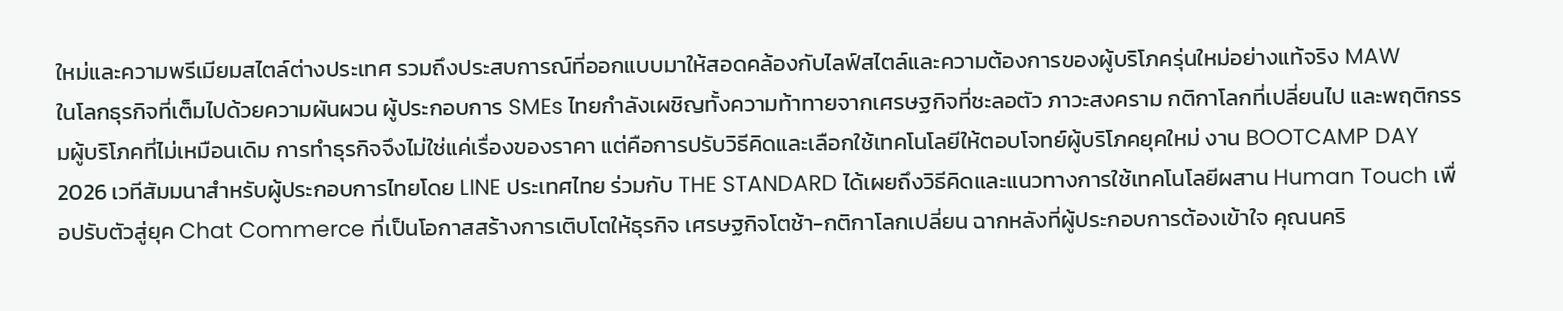ใหม่และความพรีเมียมสไตล์ต่างประเทศ รวมถึงประสบการณ์ที่ออกแบบมาให้สอดคล้องกับไลฟ์สไตล์และความต้องการของผู้บริโภครุ่นใหม่อย่างแท้จริง MAW
ในโลกธุรกิจที่เต็มไปด้วยความผันผวน ผู้ประกอบการ SMEs ไทยกำลังเผชิญทั้งความท้าทายจากเศรษฐกิจที่ชะลอตัว ภาวะสงคราม กติกาโลกที่เปลี่ยนไป และพฤติกรรมผู้บริโภคที่ไม่เหมือนเดิม การทำธุรกิจจึงไม่ใช่แค่เรื่องของราคา แต่คือการปรับวิธีคิดและเลือกใช้เทคโนโลยีให้ตอบโจทย์ผู้บริโภคยุคใหม่ งาน BOOTCAMP DAY 2026 เวทีสัมมนาสำหรับผู้ประกอบการไทยโดย LINE ประเทศไทย ร่วมกับ THE STANDARD ได้เผยถึงวิธีคิดและแนวทางการใช้เทคโนโลยีผสาน Human Touch เพื่อปรับตัวสู่ยุค Chat Commerce ที่เป็นโอกาสสร้างการเติบโตให้ธุรกิจ เศรษฐกิจโตช้า-กติกาโลกเปลี่ยน ฉากหลังที่ผู้ประกอบการต้องเข้าใจ คุณนคริ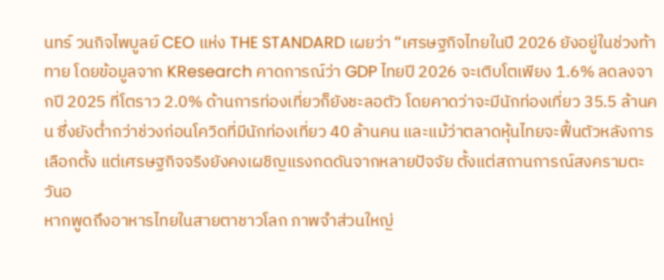นทร์ วนกิจไพบูลย์ CEO แห่ง THE STANDARD เผยว่า “เศรษฐกิจไทยในปี 2026 ยังอยู่ในช่วงท้าทาย โดยข้อมูลจาก KResearch คาดการณ์ว่า GDP ไทยปี 2026 จะเติบโตเพียง 1.6% ลดลงจากปี 2025 ที่โตราว 2.0% ด้านการท่องเที่ยวก็ยังชะลอตัว โดยคาดว่าจะมีนักท่องเที่ยว 35.5 ล้านคน ซึ่งยังตํ่ากว่าช่วงก่อนโควิดที่มีนักท่องเที่ยว 40 ล้านคน และแม้ว่าตลาดหุ้นไทยจะฟื้นตัวหลังการเลือกตั้ง แต่เศรษฐกิจจริงยังคงเผชิญแรงกดดันจากหลายปัจจัย ตั้งแต่สถานการณ์สงครามตะวันอ
หากพูดถึงอาหารไทยในสายตาชาวโลก ภาพจำส่วนใหญ่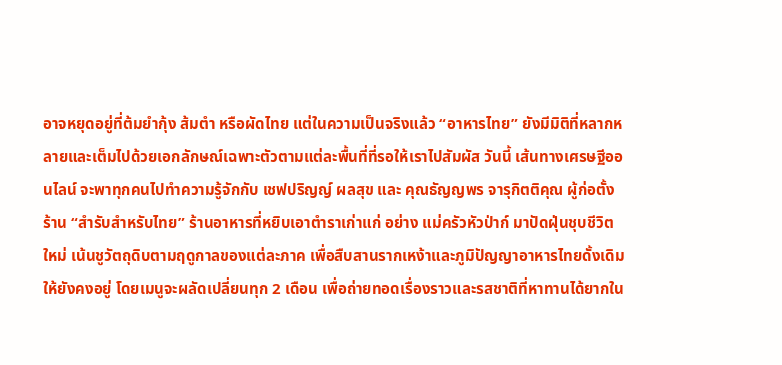อาจหยุดอยู่ที่ต้มยำกุ้ง ส้มตำ หรือผัดไทย แต่ในความเป็นจริงแล้ว “อาหารไทย” ยังมีมิติที่หลากหลายและเต็มไปด้วยเอกลักษณ์เฉพาะตัวตามแต่ละพื้นที่ที่รอให้เราไปสัมผัส วันนี้ เส้นทางเศรษฐีออนไลน์ จะพาทุกคนไปทำความรู้จักกับ เชฟปริญญ์ ผลสุข และ คุณธัญญพร จารุกิตติคุณ ผู้ก่อตั้งร้าน “สำรับสำหรับไทย” ร้านอาหารที่หยิบเอาตำราเก่าแก่ อย่าง แม่ครัวหัวป่าก์ มาปัดฝุ่นชุบชีวิตใหม่ เน้นชูวัตถุดิบตามฤดูกาลของแต่ละภาค เพื่อสืบสานรากเหง้าและภูมิปัญญาอาหารไทยดั้งเดิมให้ยังคงอยู่ โดยเมนูจะผลัดเปลี่ยนทุก 2 เดือน เพื่อถ่ายทอดเรื่องราวและรสชาติที่หาทานได้ยากใน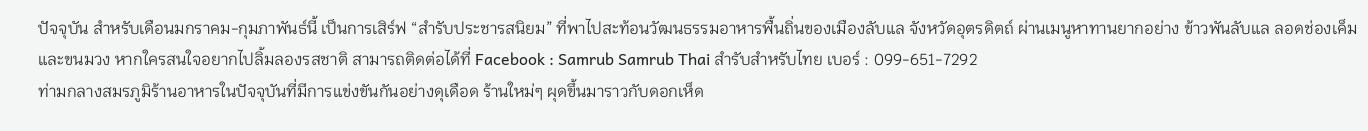ปัจจุบัน สำหรับเดือนมกราคม-กุมภาพันธ์นี้ เป็นการเสิร์ฟ “สำรับประชารสนิยม” ที่พาไปสะท้อนวัฒนธรรมอาหารพื้นถิ่นของเมืองลับแล จังหวัดอุตรดิตถ์ ผ่านเมนูหาทานยากอย่าง ข้าวพันลับแล ลอดช่องเค็ม และขนมวง หากใครสนใจอยากไปลิ้มลองรสชาติ สามารถติดต่อได้ที่ Facebook : Samrub Samrub Thai สำรับสำหรับไทย เบอร์ : 099-651-7292
ท่ามกลางสมรภูมิร้านอาหารในปัจจุบันที่มีการแข่งขันกันอย่างดุเดือด ร้านใหม่ๆ ผุดขึ้นมาราวกับดอกเห็ด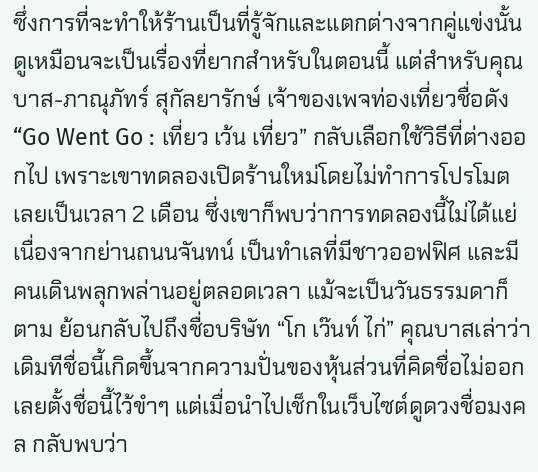ซึ่งการที่จะทำให้ร้านเป็นที่รู้จักและแตกต่างจากคู่แข่งนั้นดูเหมือนจะเป็นเรื่องที่ยากสำหรับในตอนนี้ แต่สำหรับคุณบาส-ภาณุภัทร์ สุกัลยารักษ์ เจ้าของเพจท่องเที่ยวชื่อดัง “Go Went Go : เที่ยว เว้น เที่ยว” กลับเลือกใช้วิธีที่ต่างออกไป เพราะเขาทดลองเปิดร้านใหม่โดยไม่ทำการโปรโมตเลยเป็นเวลา 2 เดือน ซึ่งเขาก็พบว่าการทดลองนี้ไม่ได้แย่ เนื่องจากย่านถนนจันทน์ เป็นทำเลที่มีชาวออฟฟิศ และมีคนเดินพลุกพล่านอยู่ตลอดเวลา แม้จะเป็นวันธรรมดาก็ตาม ย้อนกลับไปถึงชื่อบริษัท “โก เว๊นท์ ไก่” คุณบาสเล่าว่า เดิมทีชื่อนี้เกิดขึ้นจากความปั่นของหุ้นส่วนที่คิดชื่อไม่ออก เลยตั้งชื่อนี้ไว้ขำๆ แต่เมื่อนำไปเช็กในเว็บไซต์ดูดวงชื่อมงคล กลับพบว่า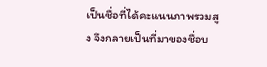เป็นชื่อที่ได้คะแนนภาพรวมสูง จึงกลายเป็นที่มาของชื่อบ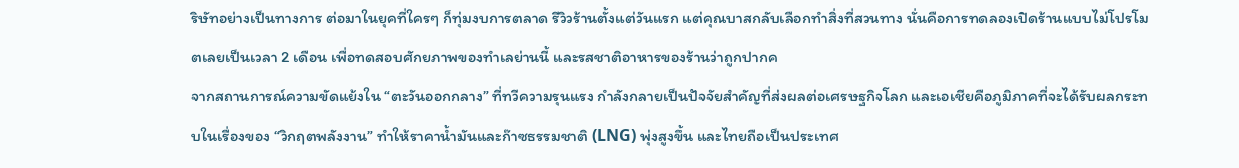ริษัทอย่างเป็นทางการ ต่อมาในยุคที่ใครๆ ก็ทุ่มงบการตลาด รีวิวร้านตั้งแต่วันแรก แต่คุณบาสกลับเลือกทำสิ่งที่สวนทาง นั่นคือการทดลองเปิดร้านแบบไม่โปรโมตเลยเป็นเวลา 2 เดือน เพื่อทดสอบศักยภาพของทำเลย่านนี้ และรสชาติอาหารของร้านว่าถูกปากค
จากสถานการณ์ความขัดแย้งใน “ตะวันออกกลาง” ที่ทวีความรุนแรง กำลังกลายเป็นปัจจัยสำคัญที่ส่งผลต่อเศรษฐกิจโลก และเอเชียคือภูมิภาคที่จะได้รับผลกระทบในเรื่องของ “วิกฤตพลังงาน” ทำให้ราคาน้ำมันและก๊าซธรรมชาติ (LNG) พุ่งสูงขึ้น และไทยถือเป็นประเทศ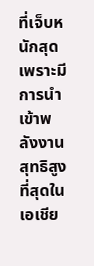ที่เจ็บหนักสุด เพราะมีการนำเข้าพลังงานสุทธิสูงที่สุดในเอเชีย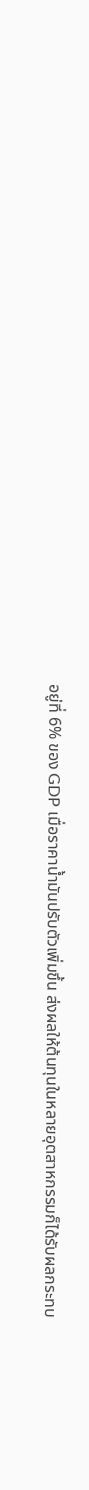อยู่ที่ 6% ของ GDP เมื่อราคาน้ำมันปรับตัวเพิ่มขึ้น ส่งผลให้ต้นทุนในหลายอุตสาหกรรมก็ได้รับผลกระทบ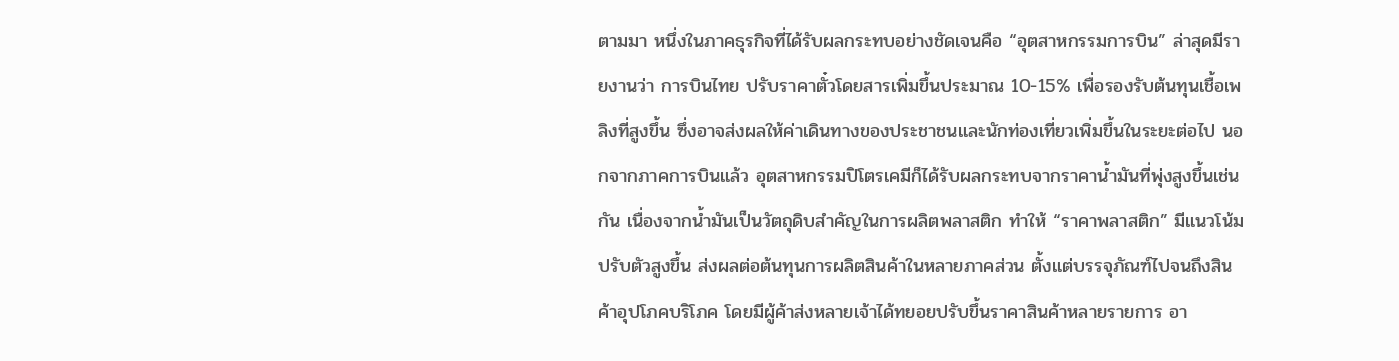ตามมา หนึ่งในภาคธุรกิจที่ได้รับผลกระทบอย่างชัดเจนคือ “อุตสาหกรรมการบิน” ล่าสุดมีรายงานว่า การบินไทย ปรับราคาตั๋วโดยสารเพิ่มขึ้นประมาณ 10-15% เพื่อรองรับต้นทุนเชื้อเพลิงที่สูงขึ้น ซึ่งอาจส่งผลให้ค่าเดินทางของประชาชนและนักท่องเที่ยวเพิ่มขึ้นในระยะต่อไป นอกจากภาคการบินแล้ว อุตสาหกรรมปิโตรเคมีก็ได้รับผลกระทบจากราคาน้ำมันที่พุ่งสูงขึ้นเช่นกัน เนื่องจากน้ำมันเป็นวัตถุดิบสำคัญในการผลิตพลาสติก ทำให้ “ราคาพลาสติก” มีแนวโน้มปรับตัวสูงขึ้น ส่งผลต่อต้นทุนการผลิตสินค้าในหลายภาคส่วน ตั้งแต่บรรจุภัณฑ์ไปจนถึงสินค้าอุปโภคบริโภค โดยมีผู้ค้าส่งหลายเจ้าได้ทยอยปรับขึ้นราคาสินค้าหลายรายการ อา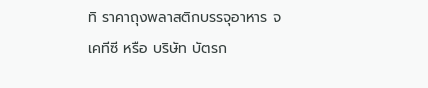ทิ ราคาถุงพลาสติกบรรจุอาหาร จ
เคทีซี หรือ บริษัท บัตรก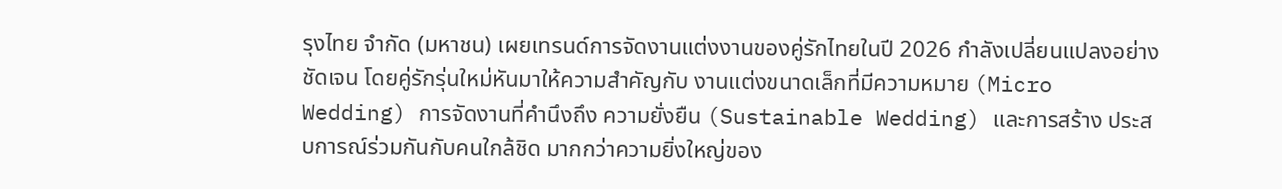รุงไทย จำกัด (มหาชน) เผยเทรนด์การจัดงานแต่งงานของคู่รักไทยในปี 2026 กำลังเปลี่ยนแปลงอย่างชัดเจน โดยคู่รักรุ่นใหม่หันมาให้ความสำคัญกับ งานแต่งขนาดเล็กที่มีความหมาย (Micro Wedding) การจัดงานที่คำนึงถึง ความยั่งยืน (Sustainable Wedding) และการสร้าง ประสบการณ์ร่วมกันกับคนใกล้ชิด มากกว่าความยิ่งใหญ่ของ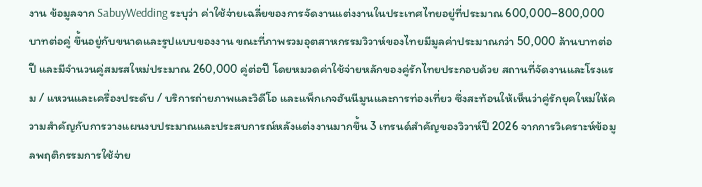งาน ข้อมูลจาก SabuyWedding ระบุว่า ค่าใช้จ่ายเฉลี่ยของการจัดงานแต่งงานในประเทศไทยอยู่ที่ประมาณ 600,000–800,000 บาทต่อคู่ ขึ้นอยู่กับขนาดและรูปแบบของงาน ขณะที่ภาพรวมอุตสาหกรรมวิวาห์ของไทยมีมูลค่าประมาณกว่า 50,000 ล้านบาทต่อปี และมีจำนวนคู่สมรสใหม่ประมาณ 260,000 คู่ต่อปี โดยหมวดค่าใช้จ่ายหลักของคู่รักไทยประกอบด้วย สถานที่จัดงานและโรงแรม / แหวนและเครื่องประดับ / บริการถ่ายภาพและวิดีโอ และแพ็กเกจฮันนีมูนและการท่องเที่ยว ซึ่งสะท้อนให้เห็นว่าคู่รักยุคใหม่ให้ความสำคัญกับการวางแผนงบประมาณและประสบการณ์หลังแต่งงานมากขึ้น 3 เทรนด์สำคัญของวิวาห์ปี 2026 จากการวิเคราะห์ข้อมูลพฤติกรรมการใช้จ่าย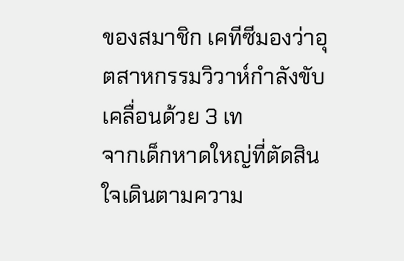ของสมาชิก เคทีซีมองว่าอุตสาหกรรมวิวาห์กำลังขับเคลื่อนด้วย 3 เท
จากเด็กหาดใหญ่ที่ตัดสินใจเดินตามความ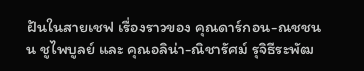ฝันในสายเชฟ เรื่องราวของ คุณดาร์กอน-ณชชนน ชูไพบูลย์ และ คุณอลิน่า-ณิชารัศม์ รุจิธีระพัฒ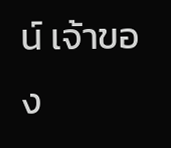น์ เจ้าของ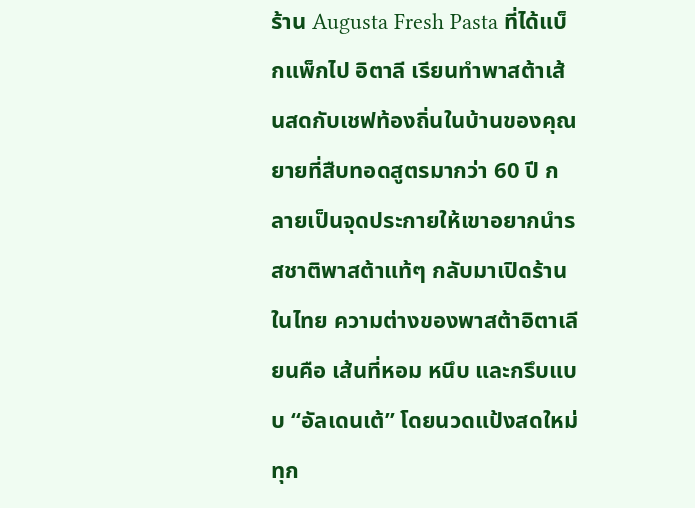ร้าน Augusta Fresh Pasta ที่ได้แบ็กแพ็กไป อิตาลี เรียนทำพาสต้าเส้นสดกับเชฟท้องถิ่นในบ้านของคุณยายที่สืบทอดสูตรมากว่า 60 ปี กลายเป็นจุดประกายให้เขาอยากนำรสชาติพาสต้าแท้ๆ กลับมาเปิดร้านในไทย ความต่างของพาสต้าอิตาเลียนคือ เส้นที่หอม หนึบ และกรึบแบบ “อัลเดนเต้” โดยนวดแป้งสดใหม่ทุก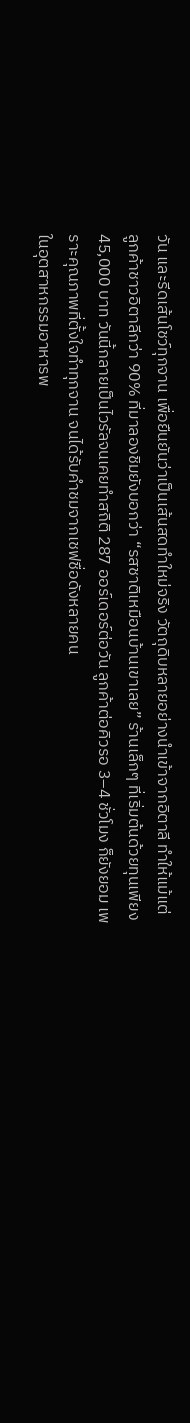วัน และรีดเส้นโชว์ทุกจาน เพื่อยืนยันว่าเป็นเส้นสดทำใหม่จริง วัตถุดิบหลายอย่างนำเข้าจากอิตาลี ทำให้แม้แต่ ลูกค้าชาวอิตาลีกว่า 90% ที่มาลองชิมยังบอกว่า “รสชาติเหมือนบ้านเขาเลย” ร้านเล็กๆ ที่เริ่มต้นด้วยทุนเพียง 45,000 บาท วันนี้กลายเป็นไวรัลจนเคยทำสถิติ 287 ออร์เดอร์ต่อวัน ลูกค้าต่อคิวรอ 3–4 ชั่วโมง ก็ยังยอม เพราะคุณภาพที่ตั้งใจทำทุกจาน จนได้รับคำชมจากเชฟชื่อดังหลายคน
ในอุตสาหกรรมอาหารพ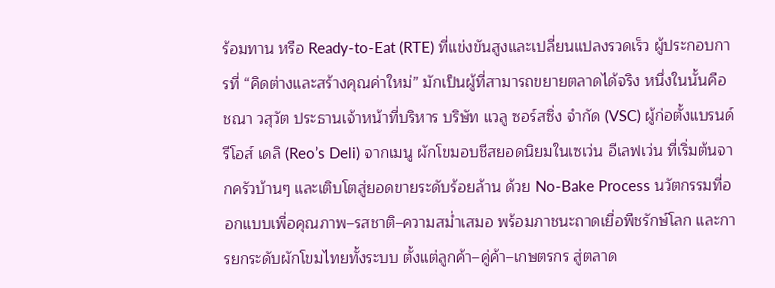ร้อมทาน หรือ Ready-to-Eat (RTE) ที่แข่งขันสูงและเปลี่ยนแปลงรวดเร็ว ผู้ประกอบการที่ “คิดต่างและสร้างคุณค่าใหม่” มักเป็นผู้ที่สามารถขยายตลาดได้จริง หนึ่งในนั้นคือ ชณา วสุวัต ประธานเจ้าหน้าที่บริหาร บริษัท แวลู ซอร์สซิ่ง จำกัด (VSC) ผู้ก่อตั้งแบรนด์ รีโอส์ เดลิ (Reo’s Deli) จากเมนู ผักโขมอบชีสยอดนิยมในเซเว่น อีเลฟเว่น ที่เริ่มต้นจากครัวบ้านๆ และเติบโตสู่ยอดขายระดับร้อยล้าน ด้วย No-Bake Process นวัตกรรมที่ออกแบบเพื่อคุณภาพ–รสชาติ–ความสม่ำเสมอ พร้อมภาชนะถาดเยื่อพืชรักษ์โลก และการยกระดับผักโขมไทยทั้งระบบ ตั้งแต่ลูกค้า–คู่ค้า–เกษตรกร สู่ตลาด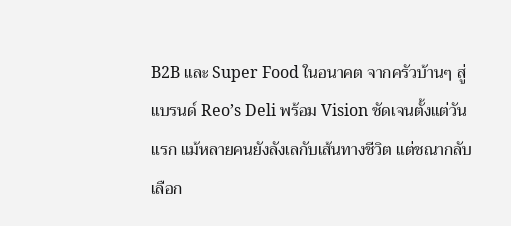B2B และ Super Food ในอนาคต จากครัวบ้านๆ สู่แบรนด์ Reo’s Deli พร้อม Vision ชัดเจนตั้งแต่วันแรก แม้หลายคนยังลังเลกับเส้นทางชีวิต แต่ชณากลับเลือก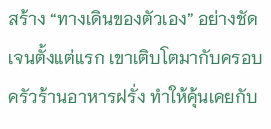สร้าง “ทางเดินของตัวเอง” อย่างชัดเจนตั้งแต่แรก เขาเติบโตมากับครอบครัวร้านอาหารฝรั่ง ทำให้คุ้นเคยกับ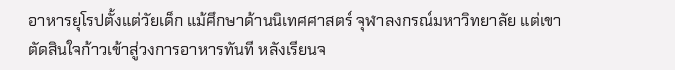อาหารยุโรปตั้งแต่วัยเด็ก แม้ศึกษาด้านนิเทศศาสตร์ จุฬาลงกรณ์มหาวิทยาลัย แต่เขาตัดสินใจก้าวเข้าสู่วงการอาหารทันที หลังเรียนจ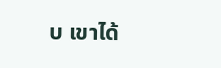บ เขาได้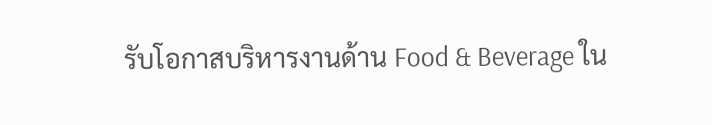รับโอกาสบริหารงานด้าน Food & Beverage ใน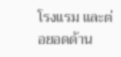โรงแรม และต่อยอดด้าน